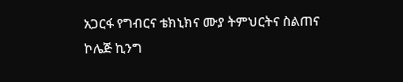አጋርፋ የግብርና ቴክኒክና ሙያ ትምህርትና ስልጠና ኮሌጅ ኪንግ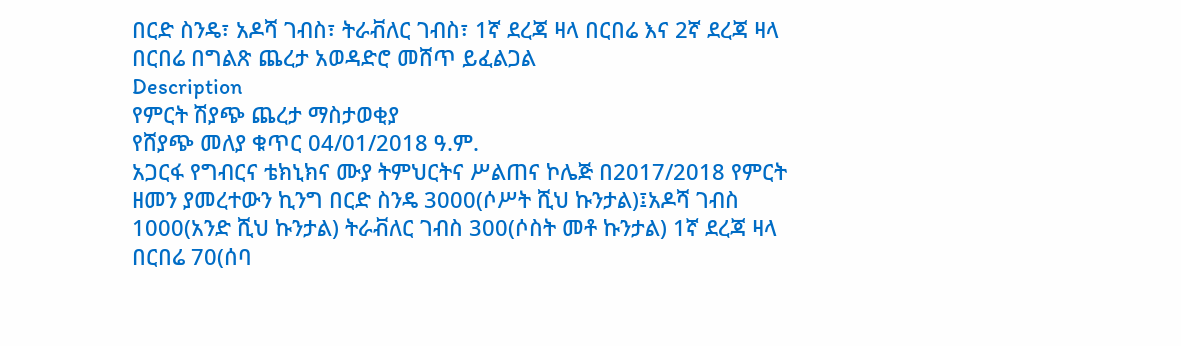በርድ ስንዴ፣ አዶሻ ገብስ፣ ትራቭለር ገብስ፣ 1ኛ ደረጃ ዛላ በርበሬ እና 2ኛ ደረጃ ዛላ በርበሬ በግልጽ ጨረታ አወዳድሮ መሸጥ ይፈልጋል
Description
የምርት ሽያጭ ጨረታ ማስታወቂያ
የሸያጭ መለያ ቁጥር 04/01/2018 ዓ.ም.
አጋርፋ የግብርና ቴክኒክና ሙያ ትምህርትና ሥልጠና ኮሌጅ በ2017/2018 የምርት ዘመን ያመረተውን ኪንግ በርድ ስንዴ 3000(ሶሥት ሺህ ኩንታል)፤አዶሻ ገብስ 1000(አንድ ሺህ ኩንታል) ትራቭለር ገብስ 300(ሶስት መቶ ኩንታል) 1ኛ ደረጃ ዛላ በርበሬ 70(ሰባ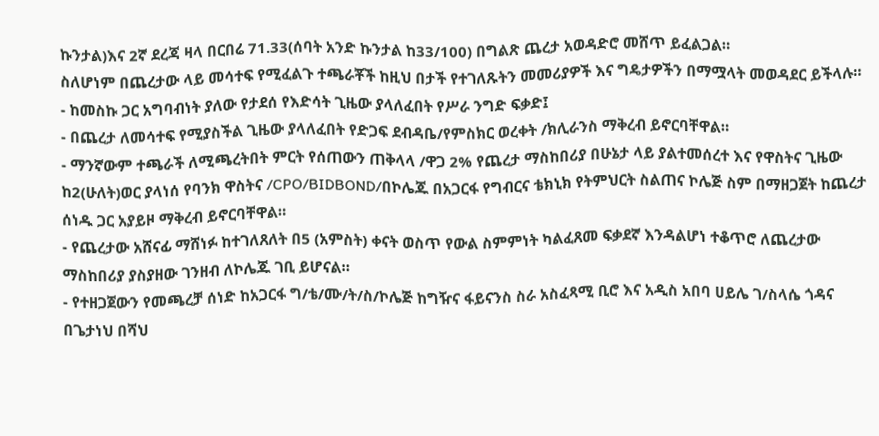ኩንታል)እና 2ኛ ደረጃ ዛላ በርበሬ 71.33(ሰባት አንድ ኩንታል ከ33/100) በግልጽ ጨረታ አወዳድሮ መሸጥ ይፈልጋል።
ስለሆነም በጨረታው ላይ መሳተፍ የሚፈልጉ ተጫራቾች ከዚህ በታች የተገለጹትን መመሪያዎች እና ግዴታዎችን በማሟላት መወዳደር ይችላሉ።
- ከመስኩ ጋር አግባብነት ያለው የታደሰ የእድሳት ጊዜው ያላለፈበት የሥራ ንግድ ፍቃድ፤
- በጨረታ ለመሳተፍ የሚያስችል ጊዜው ያላለፈበት የድጋፍ ደብዳቤ/የምስክር ወረቀት /ክሊራንስ ማቅረብ ይኖርባቸዋል።
- ማንኛውም ተጫራች ለሚጫረትበት ምርት የሰጠውን ጠቅላላ /ዋጋ 2% የጨረታ ማስከበሪያ በሁኔታ ላይ ያልተመሰረተ እና የዋስትና ጊዜው ከ2(ሁለት)ወር ያላነሰ የባንክ ዋስትና /CPO/BIDBOND/በኮሌጁ በአጋርፋ የግብርና ቴክኒክ የትምህርት ስልጠና ኮሌጅ ስም በማዘጋጀት ከጨረታ ሰነዱ ጋር አያይዞ ማቅረብ ይኖርባቸዋል።
- የጨረታው አሸናፊ ማሸነፉ ከተገለጸለት በ5 (አምስት) ቀናት ወስጥ የውል ስምምነት ካልፈጸመ ፍቃደኛ እንዳልሆነ ተቆጥሮ ለጨረታው ማስከበሪያ ያስያዘው ገንዘብ ለኮሌጁ ገቢ ይሆናል።
- የተዘጋጀውን የመጫረቻ ሰነድ ከአጋርፋ ግ/ቴ/ሙ/ት/ስ/ኮሌጅ ከግዥና ፋይናንስ ስራ አስፈጻሚ ቢሮ እና አዲስ አበባ ሀይሌ ገ/ስላሴ ጎዳና በጌታነህ በሻህ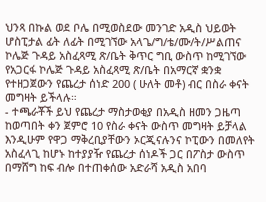ህንጻ በኩል ወደ ቦሌ በሚወስደው መንገድ አዲስ ህይወት ሆስፒታል ፊት ለፊት በሚገኘው አላጌ/ግ/ቴ/ሙ/ት/ሥልጠና ኮሌጅ ጉዳይ አስፈጻሚ ጽ/ቤት ቅጥር ግቢ ውስጥ ከሚገኘው የአጋርፋ ኮሌጅ ጉዳይ አስፈጻሚ ጽ/ቤት በአማርኛ ቋንቋ የተዘጋጀውን የጨረታ ሰነድ 200 ( ሁለት መቶ) ብር በስራ ቀናት መግዛት ይችላሉ።
- ተጫራቾች ይህ የጨረታ ማስታወቂያ በአዲስ ዘመን ጋዜጣ ከወጣበት ቀን ጀምሮ 10 የስራ ቀናት ውስጥ መግዛት ይቻላል እንዲሁም የዋጋ ማቅረቢያቸውን ኦርጂናሉንና ኮፒውን በመለየት አስፈላጊ ከሆኑ ከተያያዥ የጨረታ ሰነዶች ጋር በፖስታ ውስጥ በማሸግ ከፍ ብሎ በተጠቀሰው አድራሻ አዲስ አበባ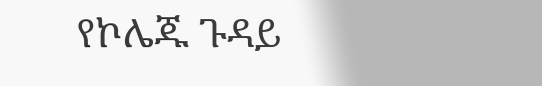የኮሌጁ ጉዳይ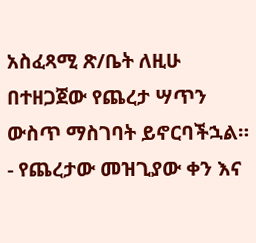አስፈጻሚ ጽ/ቤት ለዚሁ በተዘጋጀው የጨረታ ሣጥን ውስጥ ማስገባት ይኖርባችኋል።
- የጨረታው መዝጊያው ቀን እና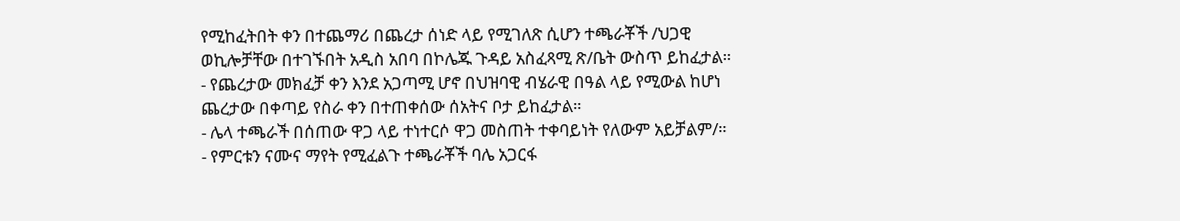የሚከፈትበት ቀን በተጨማሪ በጨረታ ሰነድ ላይ የሚገለጽ ሲሆን ተጫራቾች /ህጋዊ ወኪሎቻቸው በተገኙበት አዲስ አበባ በኮሌጁ ጉዳይ አስፈጻሚ ጽ/ቤት ውስጥ ይከፈታል።
- የጨረታው መክፈቻ ቀን እንደ አጋጣሚ ሆኖ በህዝባዊ ብሄራዊ በዓል ላይ የሚውል ከሆነ ጨረታው በቀጣይ የስራ ቀን በተጠቀሰው ሰአትና ቦታ ይከፈታል።
- ሌላ ተጫራች በሰጠው ዋጋ ላይ ተነተርሶ ዋጋ መስጠት ተቀባይነት የለውም አይቻልም/።
- የምርቱን ናሙና ማየት የሚፈልጉ ተጫራቾች ባሌ አጋርፋ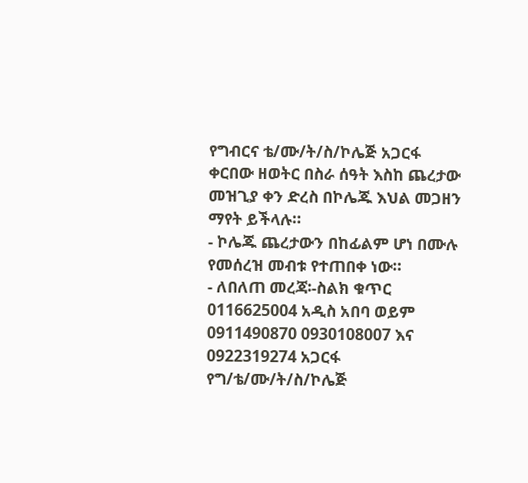የግብርና ቴ/ሙ/ት/ስ/ኮሌጅ አጋርፋ ቀርበው ዘወትር በስራ ሰዓት እስከ ጨረታው መዝጊያ ቀን ድረስ በኮሌጁ እህል መጋዘን ማየት ይችላሉ።
- ኮሌጁ ጨረታውን በከፊልም ሆነ በሙሉ የመሰረዝ መብቱ የተጠበቀ ነው።
- ለበለጠ መረጃ፡-ስልክ ቁጥር 0116625004 አዲስ አበባ ወይም 0911490870 0930108007 እና 0922319274 አጋርፋ የግ/ቴ/ሙ/ት/ስ/ኮሌጅ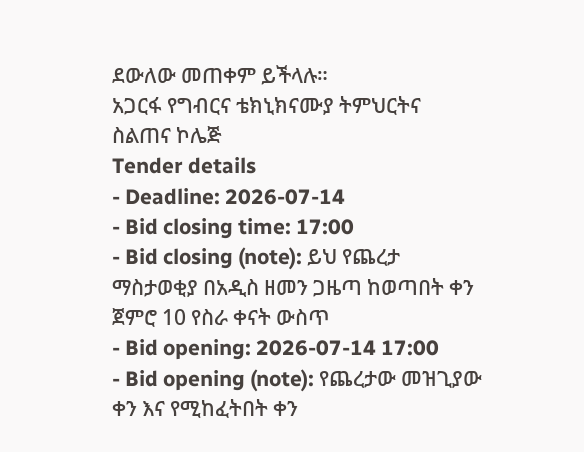ደውለው መጠቀም ይችላሉ።
አጋርፋ የግብርና ቴክኒክናሙያ ትምህርትና ስልጠና ኮሌጅ
Tender details
- Deadline: 2026-07-14
- Bid closing time: 17:00
- Bid closing (note): ይህ የጨረታ ማስታወቂያ በአዲስ ዘመን ጋዜጣ ከወጣበት ቀን ጀምሮ 10 የስራ ቀናት ውስጥ
- Bid opening: 2026-07-14 17:00
- Bid opening (note): የጨረታው መዝጊያው ቀን እና የሚከፈትበት ቀን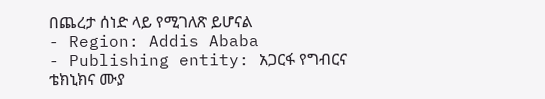በጨረታ ሰነድ ላይ የሚገለጽ ይሆናል
- Region: Addis Ababa
- Publishing entity: አጋርፋ የግብርና ቴክኒክና ሙያ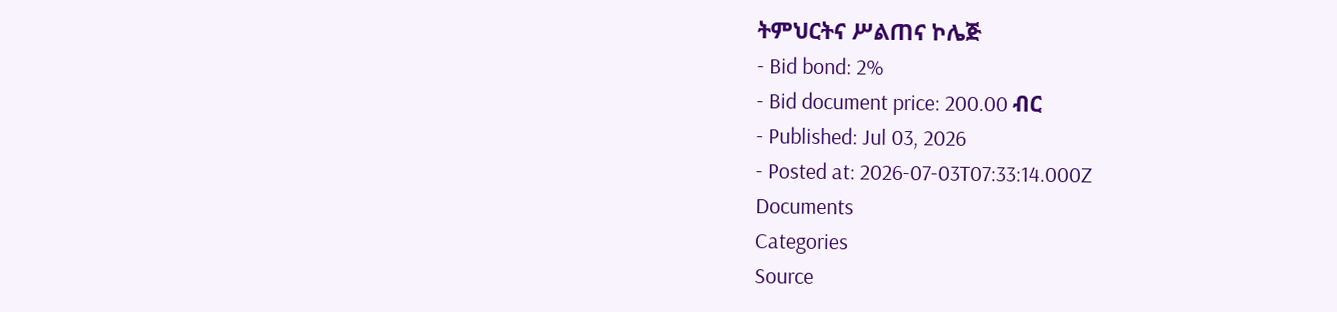ትምህርትና ሥልጠና ኮሌጅ
- Bid bond: 2%
- Bid document price: 200.00 ብር
- Published: Jul 03, 2026
- Posted at: 2026-07-03T07:33:14.000Z
Documents
Categories
Source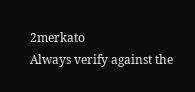2merkato
Always verify against the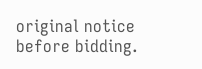original notice before bidding.